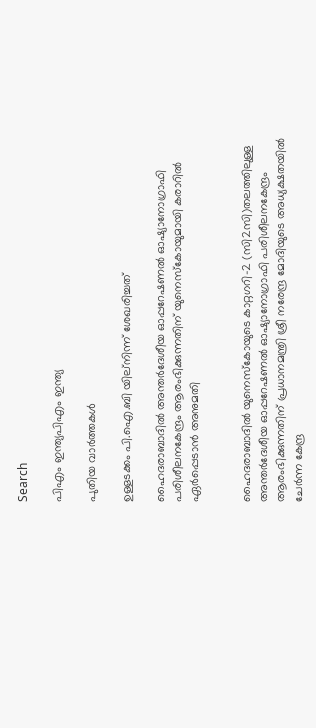Search

പിഎം ഇന്ത്യപിഎം ഇന്ത്യ

പുതിയ വാർത്തകൾ

ഉള്ളടക്കം പി.ഐ.ബി യില്നിന്ന് ശേഖരിച്ചത്

ഹൈദരാബാദില്‍ അന്തര്‍ദേശീയ ഓപ്പറേഷണല്‍ ഓഷ്യാനോഗ്രാഫി പരിശീലനകേന്ദ്രം ആരംഭിക്കുന്നതിന് യുനെസ്‌കോയുമായി കരാറില്‍ ഏര്‍പ്പെടാന്‍ അനുമതി


ഹൈദരാബാദില്‍ യുനെസ്‌കോയുടെ കാറ്റഗറി-2 (സി2സി)തലത്തിലുള്ള അന്തര്‍ദേശീയ ഓപ്പറേഷണല്‍ ഓഷ്യാനോഗ്രാഫി പരിശീലനകേന്ദ്രം ആരംഭിക്കുന്നതിന് പ്രധാനമന്ത്രി ശ്രീ നരേന്ദ്ര മോദിയുടെ അധ്യക്ഷതയില്‍ ചേര്‍ന്ന കേന്ദ്ര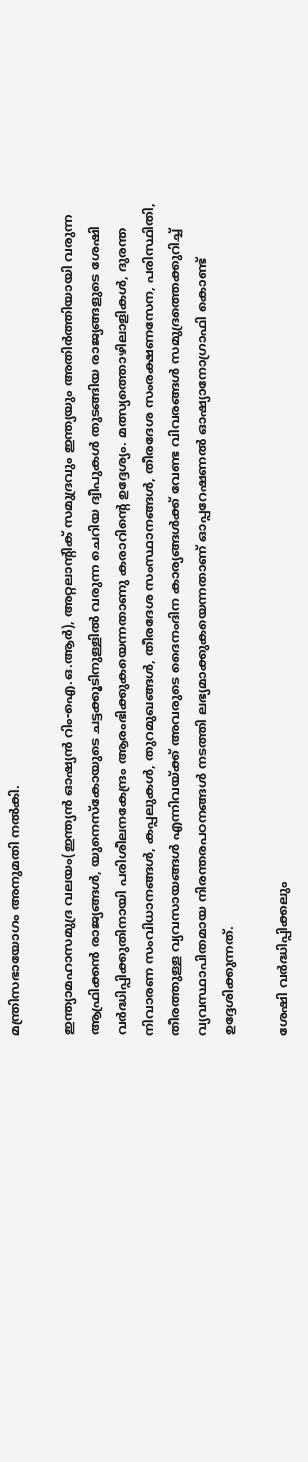മന്ത്രിസഭായോഗം അനുമതി നല്‍കി.

ഇന്ത്യാമഹാസമുദ്ര വലയം(ഇന്ത്യന്‍ ഓഷ്യന്‍ റിം-ഐ.ഒ.ആര്‍), അറ്റലാന്റിക് സമുദ്രവും ഇന്ത്യയും അതിര്‍ത്തിയായി വരുന്ന ആഫ്രിക്കന്‍ രാജ്യങ്ങള്‍, യുനെസ്‌കോയുടെ ചട്ടക്കൂടിനുള്ളില്‍ വരുന്ന ചെറിയ ദ്വീപുകള്‍ തുടങ്ങിയ രാജ്യങ്ങളുടെ ശേഷി വര്‍ദ്ധിപ്പിക്കുതിനായി പരിശീലനകേന്ദ്രം ആരംഭിക്കുകയെന്നതാണു കരാറിന്റെ ഉദ്ദേശ്യം. മത്സ്യത്തൊഴിലാളികള്‍, ദുരന്ത നിവാരണ സംവിധാനങ്ങള്‍, കപ്പലുകള്‍, തുറമുഖങ്ങള്‍, തീരദേശ സംസ്ഥാനങ്ങള്‍, തീരദേശ സംരക്ഷണസേന, പരിസ്ഥിതി, തീരത്തുള്ള വ്യവസായങ്ങള്‍ എന്നിവയ്ക്ക് അവരുടെ ദൈനംദിന കാര്യങ്ങള്‍ക്ക് വേണ്ട വിവരങ്ങള്‍ സമുദ്രത്തെക്കുറിച്ച് വ്യവസ്ഥാപിതമായ നിരന്തരപഠനങ്ങള്‍ നടത്തി ലഭ്യമാക്കുകയെന്നതാണ് ഓപ്പറേഷണല്‍ ഓഷ്യാനോഗ്രാഫി കൊണ്ട് ഉദ്ദേശിക്കുന്നത്.

ശേഷി വര്‍ദ്ധിപ്പിക്കലും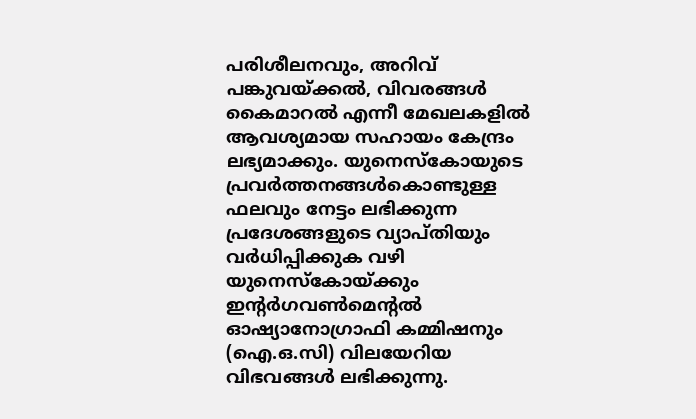പരിശീലനവും, അറിവ് പങ്കുവയ്ക്കല്‍, വിവരങ്ങള്‍ കൈമാറല്‍ എന്നീ മേഖലകളില്‍ ആവശ്യമായ സഹായം കേന്ദ്രം ലഭ്യമാക്കും. യുനെസ്‌കോയുടെ പ്രവര്‍ത്തനങ്ങള്‍കൊണ്ടുള്ള ഫലവും നേട്ടം ലഭിക്കുന്ന പ്രദേശങ്ങളുടെ വ്യാപ്തിയും വര്‍ധിപ്പിക്കുക വഴി യുനെസ്‌കോയ്ക്കും ഇന്റര്‍ഗവണ്‍മെന്റല്‍ ഓഷ്യാനോഗ്രാഫി കമ്മിഷനും (ഐ.ഒ.സി) വിലയേറിയ വിഭവങ്ങള്‍ ലഭിക്കുന്നു.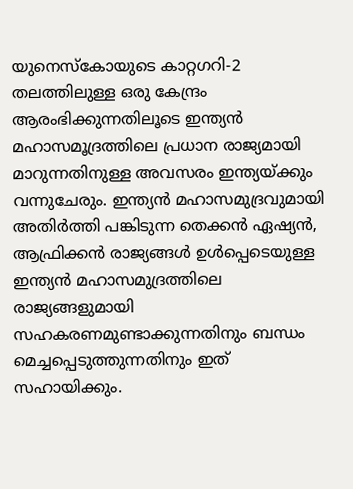യുനെസ്‌കോയുടെ കാറ്റഗറി-2 തലത്തിലുള്ള ഒരു കേന്ദ്രം ആരംഭിക്കുന്നതിലൂടെ ഇന്ത്യന്‍ മഹാസമൂദ്രത്തിലെ പ്രധാന രാജ്യമായി മാറുന്നതിനുള്ള അവസരം ഇന്ത്യയ്ക്കും വന്നുചേരും. ഇന്ത്യന്‍ മഹാസമുദ്രവുമായി അതിര്‍ത്തി പങ്കിടുന്ന തെക്കന്‍ ഏഷ്യന്‍, ആഫ്രിക്കന്‍ രാജ്യങ്ങള്‍ ഉള്‍പ്പെടെയുള്ള ഇന്ത്യന്‍ മഹാസമുദ്രത്തിലെ രാജ്യങ്ങളുമായി സഹകരണമുണ്ടാക്കുന്നതിനും ബന്ധം മെച്ചപ്പെടുത്തുന്നതിനും ഇത് സഹായിക്കും.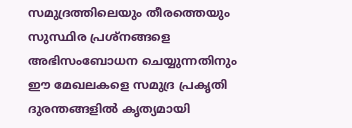സമുദ്രത്തിലെയും തീരത്തെയും സുസ്ഥിര പ്രശ്‌നങ്ങളെ അഭിസംബോധന ചെയ്യുന്നതിനും ഈ മേഖലകളെ സമുദ്ര പ്രകൃതി ദുരന്തങ്ങളില്‍ കൃത്യമായി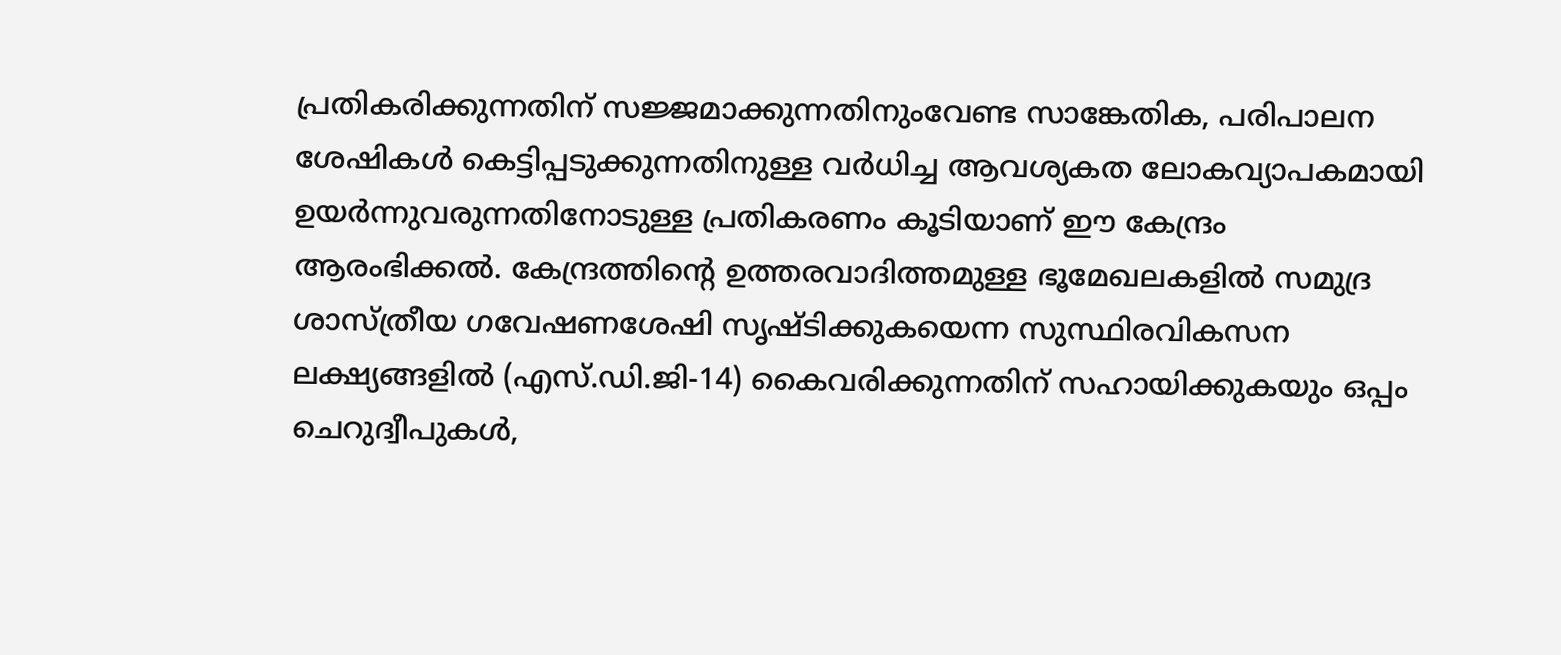പ്രതികരിക്കുന്നതിന് സജ്ജമാക്കുന്നതിനുംവേണ്ട സാങ്കേതിക, പരിപാലന ശേഷികള്‍ കെട്ടിപ്പടുക്കുന്നതിനുള്ള വര്‍ധിച്ച ആവശ്യകത ലോകവ്യാപകമായി ഉയര്‍ന്നുവരുന്നതിനോടുള്ള പ്രതികരണം കൂടിയാണ് ഈ കേന്ദ്രം ആരംഭിക്കല്‍. കേന്ദ്രത്തിന്റെ ഉത്തരവാദിത്തമുള്ള ഭൂമേഖലകളില്‍ സമുദ്ര ശാസ്ത്രീയ ഗവേഷണശേഷി സൃഷ്ടിക്കുകയെന്ന സുസ്ഥിരവികസന ലക്ഷ്യങ്ങളില്‍ (എസ്.ഡി.ജി-14) കൈവരിക്കുന്നതിന് സഹായിക്കുകയും ഒപ്പം ചെറുദ്വീപുകള്‍,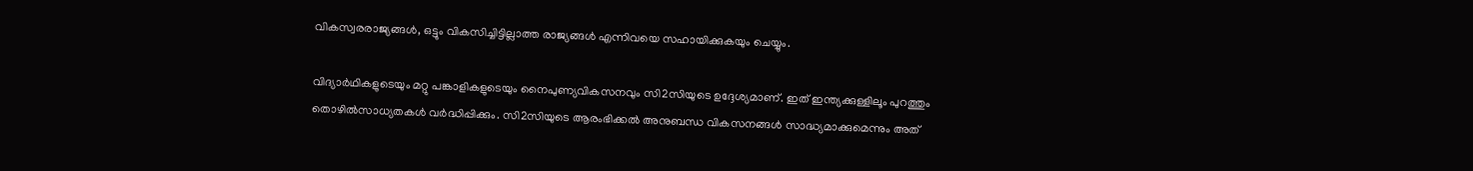വികസ്വരരാജ്യങ്ങള്‍, ഒട്ടും വികസിച്ചിട്ടില്ലാത്ത രാജ്യങ്ങള്‍ എന്നിവയെ സഹായിക്കുകയും ചെയ്യും.

വിദ്യാര്‍ഥികളുടെയും മറ്റു പങ്കാളികളുടെയും നൈപുണ്യവികസനവും സി2സിയുടെ ഉദ്ദേശ്യമാണ്. ഇത് ഇന്ത്യക്കുള്ളിലൂം പുറത്തും തൊഴില്‍സാധ്യതകള്‍ വര്‍ദ്ധിപ്പിക്കും. സി2സിയുടെ ആരംഭിക്കല്‍ അനുബന്ധ വികസനങ്ങള്‍ സാദ്ധ്യമാക്കുമെന്നും അത്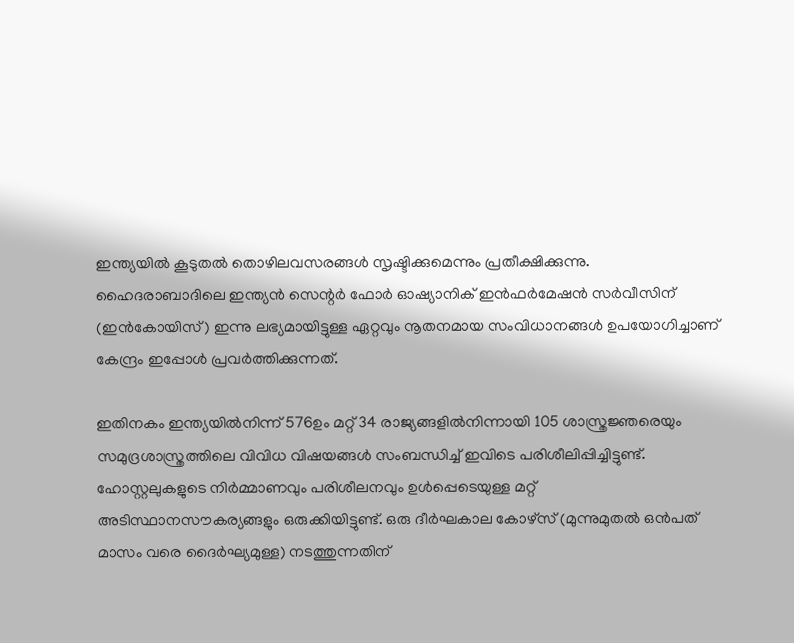ഇന്ത്യയില്‍ കൂടുതല്‍ തൊഴിലവസരങ്ങള്‍ സൃഷ്ടിക്കുമെന്നും പ്രതീക്ഷിക്കുന്നു. ഹൈദരാബാദിലെ ഇന്ത്യന്‍ സെന്റര്‍ ഫോര്‍ ഓഷ്യാനിക് ഇന്‍ഫര്‍മേഷന്‍ സര്‍വീസിന് (ഇന്‍കോയിസ്) ഇന്നു ലഭ്യമായിട്ടുള്ള ഏറ്റവും നൂതനമായ സംവിധാനങ്ങള്‍ ഉപയോഗിച്ചാണ് കേന്ദ്രം ഇപ്പോള്‍ പ്രവര്‍ത്തിക്കുന്നത്.

ഇതിനകം ഇന്ത്യയില്‍നിന്ന് 576ഉം മറ്റ് 34 രാജ്യങ്ങളില്‍നിന്നായി 105 ശാസ്ത്രജ്ഞരെയും സമുദ്രശാസ്ത്രത്തിലെ വിവിധ വിഷയങ്ങള്‍ സംബന്ധിച്ച് ഇവിടെ പരിശീലിപ്പിച്ചിട്ടുണ്ട്.
ഹോസ്റ്റലുകളുടെ നിര്‍മ്മാണവും പരിശീലനവും ഉള്‍പ്പെടെയുള്ള മറ്റ് അടിസ്ഥാനസൗകര്യങ്ങളും ഒരുക്കിയിട്ടുണ്ട്. ഒരു ദീര്‍ഘകാല കോഴ്‌സ് (മുന്നുമുതല്‍ ഒന്‍പത് മാസം വരെ ദൈര്‍ഘ്യമുള്ള) നടത്തുന്നതിന്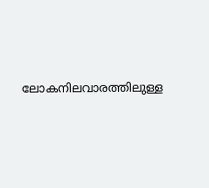ലോകനിലവാരത്തിലുള്ള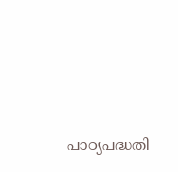പാഠ്യപദ്ധതി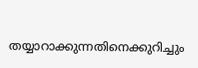തയ്യാറാക്കുന്നതിനെക്കുറിച്ചും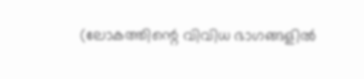(ലോകത്തിന്റെ വിവിധ ഭാഗങ്ങളില്‍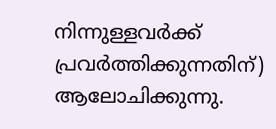നിന്നുള്ളവര്‍ക്ക് പ്രവര്‍ത്തിക്കുന്നതിന്) ആലോചിക്കുന്നു.